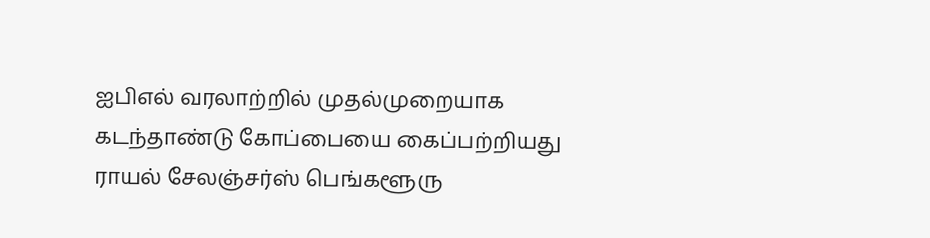ஐபிஎல் வரலாற்றில் முதல்முறையாக கடந்தாண்டு கோப்பையை கைப்பற்றியது ராயல் சேலஞ்சர்ஸ் பெங்களூரு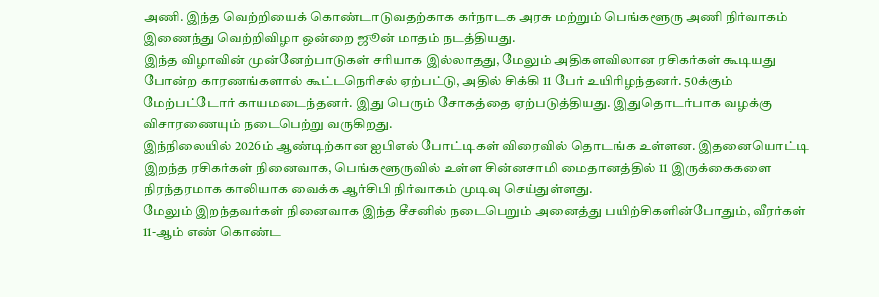அணி. இந்த வெற்றியைக் கொண்டாடுவதற்காக கர்நாடக அரசு மற்றும் பெங்களூரு அணி நிர்வாகம் இணைந்து வெற்றிவிழா ஒன்றை ஜூன் மாதம் நடத்தியது.
இந்த விழாவின் முன்னேற்பாடுகள் சரியாக இல்லாதது, மேலும் அதிகளவிலான ரசிகர்கள் கூடியது போன்ற காரணங்களால் கூட்டநெரிசல் ஏற்பட்டு, அதில் சிக்கி 11 பேர் உயிரிழந்தனர். 50க்கும் மேற்பட்டோர் காயமடைந்தனர். இது பெரும் சோகத்தை ஏற்படுத்தியது. இதுதொடர்பாக வழக்கு விசாரணையும் நடைபெற்று வருகிறது.
இந்நிலையில் 2026ம் ஆண்டிற்கான ஐபிஎல் போட்டிகள் விரைவில் தொடங்க உள்ளன. இதனையொட்டி இறந்த ரசிகர்கள் நினைவாக, பெங்களூருவில் உள்ள சின்னசாமி மைதானத்தில் 11 இருக்கைகளை நிரந்தரமாக காலியாக வைக்க ஆர்சிபி நிர்வாகம் முடிவு செய்துள்ளது.
மேலும் இறந்தவர்கள் நினைவாக இந்த சீசனில் நடைபெறும் அனைத்து பயிற்சிகளின்போதும், வீரர்கள் 11-ஆம் எண் கொண்ட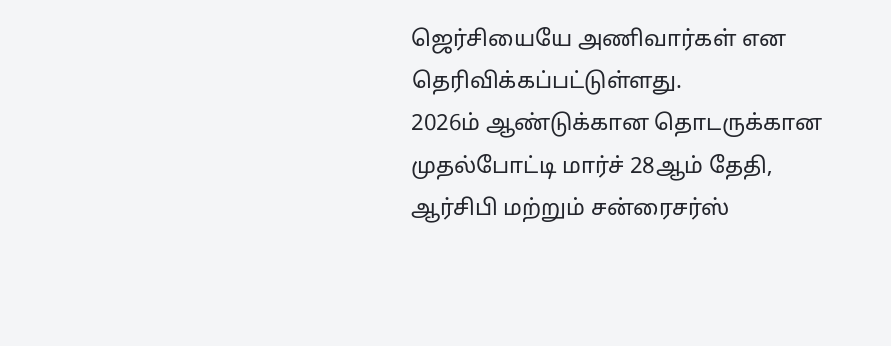ஜெர்சியையே அணிவார்கள் என தெரிவிக்கப்பட்டுள்ளது.
2026ம் ஆண்டுக்கான தொடருக்கான முதல்போட்டி மார்ச் 28ஆம் தேதி, ஆர்சிபி மற்றும் சன்ரைசர்ஸ்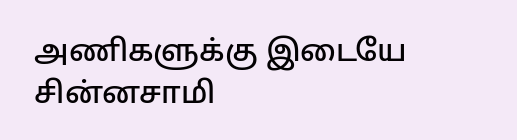அணிகளுக்கு இடையே சின்னசாமி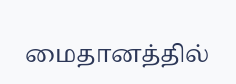மைதானத்தில்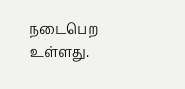நடைபெற உள்ளது.